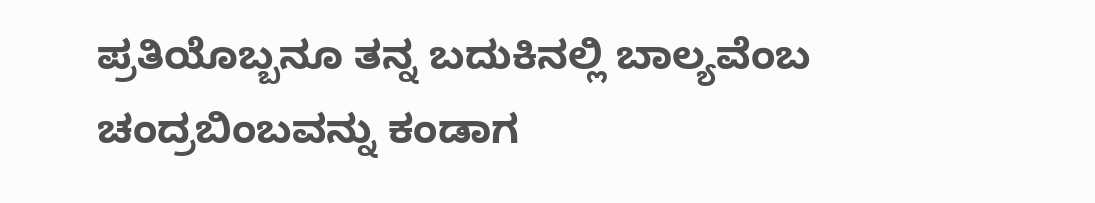ಪ್ರತಿಯೊಬ್ಬನೂ ತನ್ನ ಬದುಕಿನಲ್ಲಿ ಬಾಲ್ಯವೆಂಬ ಚಂದ್ರಬಿಂಬವನ್ನು ಕಂಡಾಗ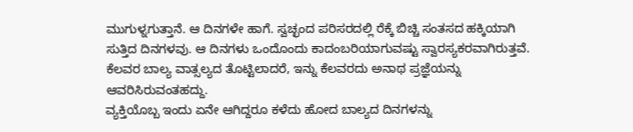ಮುಗುಳ್ನಗುತ್ತಾನೆ. ಆ ದಿನಗಳೇ ಹಾಗೆ. ಸ್ವಚ್ಛಂದ ಪರಿಸರದಲ್ಲಿ ರೆಕ್ಕೆ ಬಿಚ್ಚಿ ಸಂತಸದ ಹಕ್ಕಿಯಾಗಿ ಸುತ್ತಿದ ದಿನಗಳವು. ಆ ದಿನಗಳು ಒಂದೊಂದು ಕಾದಂಬರಿಯಾಗುವಷ್ಟು ಸ್ವಾರಸ್ಯಕರವಾಗಿರುತ್ತವೆ. ಕೆಲವರ ಬಾಲ್ಯ ವಾತ್ಸಲ್ಯದ ತೊಟ್ಟಿಲಾದರೆ, ಇನ್ನು ಕೆಲವರದು ಅನಾಥ ಪ್ರಜ್ಞೆಯನ್ನು ಆವರಿಸಿರುವಂತಹದ್ದು.
ವ್ಯಕ್ತಿಯೊಬ್ಬ ಇಂದು ಏನೇ ಆಗಿದ್ದರೂ ಕಳೆದು ಹೋದ ಬಾಲ್ಯದ ದಿನಗಳನ್ನು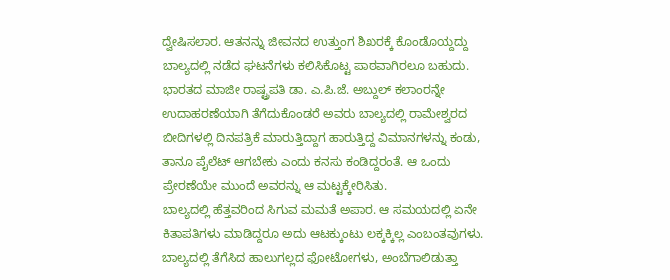ದ್ವೇಷಿಸಲಾರ. ಆತನನ್ನು ಜೀವನದ ಉತ್ತುಂಗ ಶಿಖರಕ್ಕೆ ಕೊಂಡೊಯ್ದದ್ದು ಬಾಲ್ಯದಲ್ಲಿ ನಡೆದ ಘಟನೆಗಳು ಕಲಿಸಿಕೊಟ್ಟ ಪಾಠವಾಗಿರಲೂ ಬಹುದು. ಭಾರತದ ಮಾಜೀ ರಾಷ್ಟ್ರಪತಿ ಡಾ. ಎ.ಪಿ.ಜೆ. ಅಬ್ದುಲ್ ಕಲಾಂರನ್ನೇ ಉದಾಹರಣೆಯಾಗಿ ತೆಗೆದುಕೊಂಡರೆ ಅವರು ಬಾಲ್ಯದಲ್ಲಿ ರಾಮೇಶ್ವರದ ಬೀದಿಗಳಲ್ಲಿ ದಿನಪತ್ರಿಕೆ ಮಾರುತ್ತಿದ್ದಾಗ ಹಾರುತ್ತಿದ್ದ ವಿಮಾನಗಳನ್ನು ಕಂಡು, ತಾನೂ ಪೈಲೆಟ್ ಆಗಬೇಕು ಎಂದು ಕನಸು ಕಂಡಿದ್ದರಂತೆ. ಆ ಒಂದು ಪ್ರೇರಣೆಯೇ ಮುಂದೆ ಅವರನ್ನು ಆ ಮಟ್ಟಕ್ಕೇರಿಸಿತು.
ಬಾಲ್ಯದಲ್ಲಿ ಹೆತ್ತವರಿಂದ ಸಿಗುವ ಮಮತೆ ಅಪಾರ. ಆ ಸಮಯದಲ್ಲಿ ಏನೇ ಕಿತಾಪತಿಗಳು ಮಾಡಿದ್ದರೂ ಅದು ಆಟಕ್ಕುಂಟು ಲಕ್ಕಕ್ಕಿಲ್ಲ ಎಂಬಂತವುಗಳು. ಬಾಲ್ಯದಲ್ಲಿ ತೆಗೆಸಿದ ಹಾಲುಗಲ್ಲದ ಫೋಟೋಗಳು, ಅಂಬೆಗಾಲಿಡುತ್ತಾ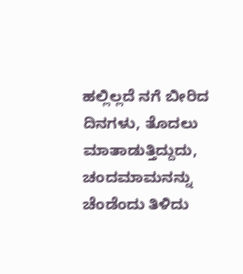ಹಲ್ಲಿಲ್ಲದೆ ನಗೆ ಬೀರಿದ ದಿನಗಳು, ತೊದಲು ಮಾತಾಡುತ್ತಿದ್ದುದು, ಚಂದಮಾಮನನ್ನು ಚೆಂಡೆಂದು ತಿಳಿದು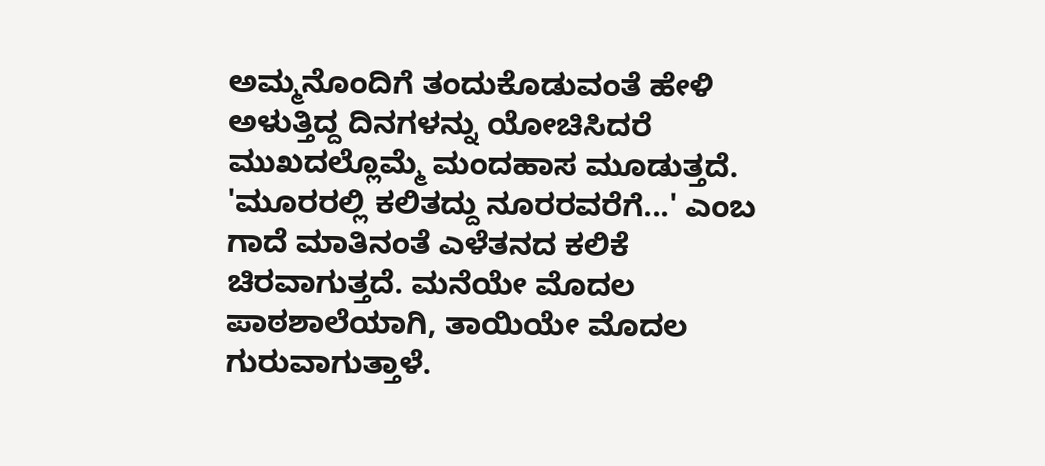ಅಮ್ಮನೊಂದಿಗೆ ತಂದುಕೊಡುವಂತೆ ಹೇಳಿ ಅಳುತ್ತಿದ್ದ ದಿನಗಳನ್ನು ಯೋಚಿಸಿದರೆ ಮುಖದಲ್ಲೊಮ್ಮೆ ಮಂದಹಾಸ ಮೂಡುತ್ತದೆ.
'ಮೂರರಲ್ಲಿ ಕಲಿತದ್ದು ನೂರರವರೆಗೆ...' ಎಂಬ ಗಾದೆ ಮಾತಿನಂತೆ ಎಳೆತನದ ಕಲಿಕೆ ಚಿರವಾಗುತ್ತದೆ. ಮನೆಯೇ ಮೊದಲ ಪಾಠಶಾಲೆಯಾಗಿ, ತಾಯಿಯೇ ಮೊದಲ ಗುರುವಾಗುತ್ತಾಳೆ.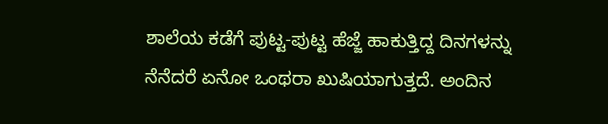ಶಾಲೆಯ ಕಡೆಗೆ ಪುಟ್ಟ-ಪುಟ್ಟ ಹೆಜ್ಜೆ ಹಾಕುತ್ತಿದ್ದ ದಿನಗಳನ್ನು ನೆನೆದರೆ ಏನೋ ಒಂಥರಾ ಖುಷಿಯಾಗುತ್ತದೆ. ಅಂದಿನ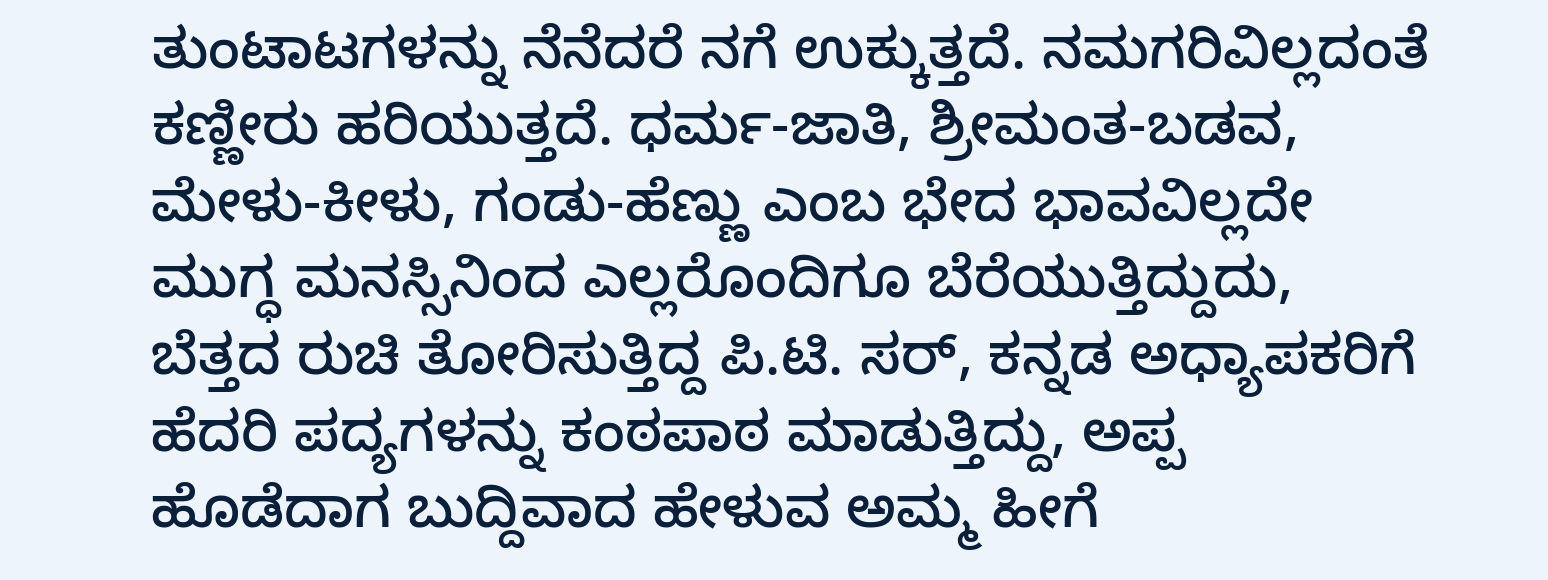ತುಂಟಾಟಗಳನ್ನು ನೆನೆದರೆ ನಗೆ ಉಕ್ಕುತ್ತದೆ. ನಮಗರಿವಿಲ್ಲದಂತೆ ಕಣ್ಣೀರು ಹರಿಯುತ್ತದೆ. ಧರ್ಮ-ಜಾತಿ, ಶ್ರೀಮಂತ-ಬಡವ, ಮೇಳು-ಕೀಳು, ಗಂಡು-ಹೆಣ್ಣು ಎಂಬ ಭೇದ ಭಾವವಿಲ್ಲದೇ ಮುಗ್ಧ ಮನಸ್ಸಿನಿಂದ ಎಲ್ಲರೊಂದಿಗೂ ಬೆರೆಯುತ್ತಿದ್ದುದು, ಬೆತ್ತದ ರುಚಿ ತೋರಿಸುತ್ತಿದ್ದ ಪಿ.ಟಿ. ಸರ್, ಕನ್ನಡ ಅಧ್ಯಾಪಕರಿಗೆ ಹೆದರಿ ಪದ್ಯಗಳನ್ನು ಕಂಠಪಾಠ ಮಾಡುತ್ತಿದ್ದು, ಅಪ್ಪ ಹೊಡೆದಾಗ ಬುದ್ದಿವಾದ ಹೇಳುವ ಅಮ್ಮ ಹೀಗೆ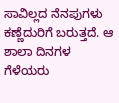ಸಾವಿಲ್ಲದ ನೆನಪುಗಳು ಕಣ್ಣೆದುರಿಗೆ ಬರುತ್ತದೆ. ಆ ಶಾಲಾ ದಿನಗಳ ಗೆಳೆಯರು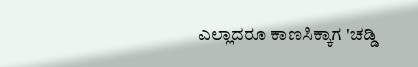ಎಲ್ಲಾದರೂ ಕಾಣಸಿಕ್ಕಾಗ 'ಚಡ್ಡಿ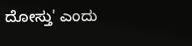ದೋಸ್ತು' ಎಂದು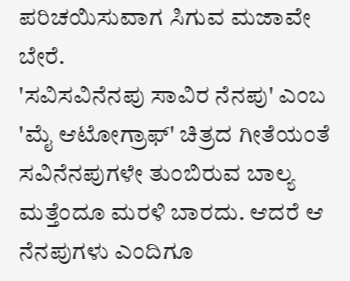ಪರಿಚಯಿಸುವಾಗ ಸಿಗುವ ಮಜಾವೇ ಬೇರೆ.
'ಸವಿಸವಿನೆನಪು ಸಾವಿರ ನೆನಪು' ಎಂಬ 'ಮೈ ಆಟೋಗ್ರಾಫ್' ಚಿತ್ರದ ಗೀತೆಯಂತೆ ಸವಿನೆನಪುಗಳೇ ತುಂಬಿರುವ ಬಾಲ್ಯ ಮತ್ತೆಂದೂ ಮರಳಿ ಬಾರದು. ಆದರೆ ಆ ನೆನಪುಗಳು ಎಂದಿಗೂ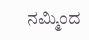ನಮ್ಮಿಂದ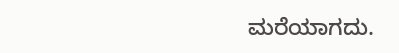ಮರೆಯಾಗದು.